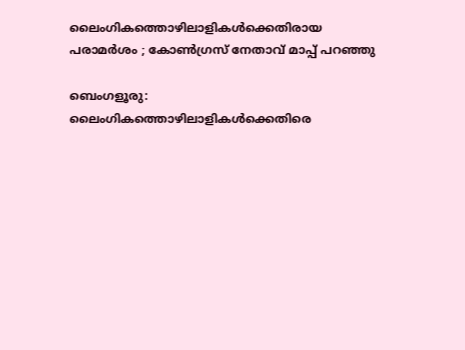ലൈംഗികത്തൊഴിലാളികൾക്കെതിരായ പരാമർശം ; കോൺഗ്രസ്‌ നേതാവ് മാപ്പ് പറഞ്ഞു

ബെംഗളൂരു: ലൈംഗികത്തൊഴിലാളികൾക്കെതിരെ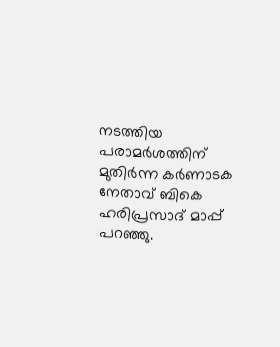നടത്തിയ പരാമർശത്തിന് മുതിർന്ന കർണാടക നേതാവ് ബികെ ഹരിപ്രസാദ് മാപ്പ് പറഞ്ഞു.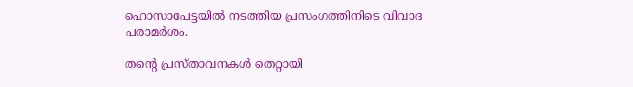ഹൊസാപേട്ടയിൽ നടത്തിയ പ്രസംഗത്തിനിടെ വിവാദ പരാമർശം.

തന്റെ പ്രസ്താവനകൾ തെറ്റായി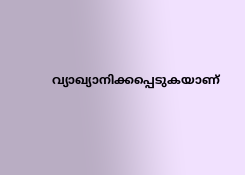വ്യാഖ്യാനിക്കപ്പെടുകയാണ്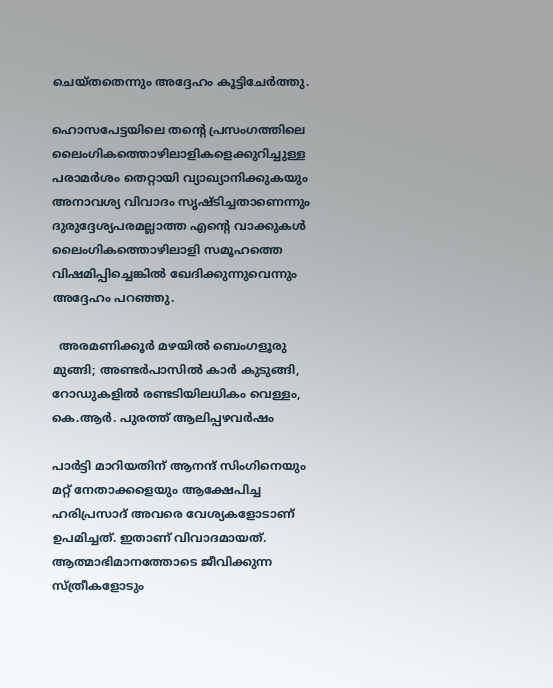ചെയ്തതെന്നും അദ്ദേഹം കൂട്ടിചേർത്തു.

ഹൊസപേട്ടയിലെ തന്റെ പ്രസംഗത്തിലെ ലൈംഗികത്തൊഴിലാളികളെക്കുറിച്ചുള്ള പരാമർശം തെറ്റായി വ്യാഖ്യാനിക്കുകയും അനാവശ്യ വിവാദം സൃഷ്ടിച്ചതാണെന്നും ദുരുദ്ദേശ്യപരമല്ലാത്ത എന്റെ വാക്കുകൾ ലൈംഗികത്തൊഴിലാളി സമൂഹത്തെ വിഷമിപ്പിച്ചെങ്കിൽ ഖേദിക്കുന്നുവെന്നും അദ്ദേഹം പറഞ്ഞു.

  അരമണിക്കൂർ മഴയിൽ ബെംഗളൂരു മുങ്ങി; അണ്ടർപാസിൽ കാർ കുടുങ്ങി, റോഡുകളിൽ രണ്ടടിയിലധികം വെള്ളം, കെ.ആർ. പുരത്ത് ആലിപ്പഴവർഷം

പാർട്ടി മാറിയതിന് ആനന്ദ് സിംഗിനെയും മറ്റ് നേതാക്കളെയും ആക്ഷേപിച്ച ഹരിപ്രസാദ് അവരെ വേശ്യകളോടാണ് ഉപമിച്ചത്. ഇതാണ് വിവാദമായത്. ആത്മാഭിമാനത്തോടെ ജീവിക്കുന്ന സ്ത്രീകളോടും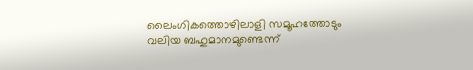ലൈംഗികത്തൊഴിലാളി സമൂഹത്തോടും വലിയ ബഹുമാനമുണ്ടെന്ന്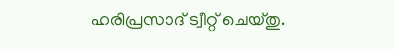ഹരിപ്രസാദ് ട്വീറ്റ് ചെയ്തു.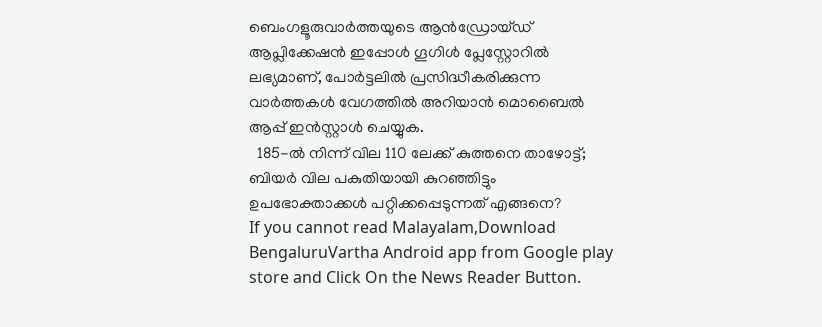ബെംഗളൂരുവാർത്തയുടെ ആൻഡ്രോയ്ഡ് ആപ്ലിക്കേഷൻ ഇപ്പോൾ ഗൂഗിൾ പ്ലേസ്റ്റോറിൽ ലഭ്യമാണ്, പോർട്ടലിൽ പ്രസിദ്ധീകരിക്കുന്ന വാർത്തകൾ വേഗത്തിൽ അറിയാൻ മൊബൈൽ ആപ്പ് ഇൻസ്റ്റാൾ ചെയ്യുക.
  185-ൽ നിന്ന് വില 110 ലേക്ക് കുത്തനെ താഴോട്ട്; ബിയർ വില പകുതിയായി കുറഞ്ഞിട്ടും ഉപഭോക്താക്കൾ പറ്റിക്കപ്പെടുന്നത് എങ്ങനെ?
If you cannot read Malayalam,Download BengaluruVartha Android app from Google play store and Click On the News Reader Button.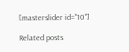[masterslider id="10"]

Related posts